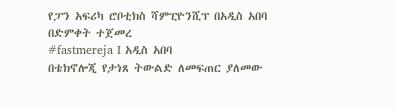የፓን አፍሪካ ሮቦቲክስ ሻምፒዮንሺፕ በአዲስ አበባ በድምቀት ተጀመረ
#fastmereja I አዲስ አበባ
በቴክኖሎጂ የታነጸ ትውልድ ለመፍጠር ያለመው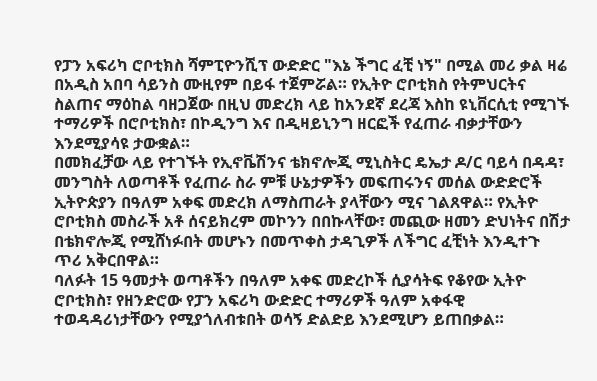የፓን አፍሪካ ሮቦቲክስ ሻምፒዮንሺፕ ውድድር "እኔ ችግር ፈቺ ነኝ" በሚል መሪ ቃል ዛሬ በአዲስ አበባ ሳይንስ ሙዚየም በይፋ ተጀምሯል። የኢትዮ ሮቦቲክስ የትምህርትና ስልጠና ማዕከል ባዘጋጀው በዚህ መድረክ ላይ ከአንደኛ ደረጃ እስከ ዩኒቨርሲቲ የሚገኙ ተማሪዎች በሮቦቲክስ፣ በኮዲንግ እና በዲዛይኒንግ ዘርፎች የፈጠራ ብቃታቸውን እንደሚያሳዩ ታውቋል።
በመክፈቻው ላይ የተገኙት የኢኖቬሽንና ቴክኖሎጂ ሚኒስትር ዴኤታ ዶ/ር ባይሳ በዳዳ፣ መንግስት ለወጣቶች የፈጠራ ስራ ምቹ ሁኔታዎችን መፍጠሩንና መሰል ውድድሮች ኢትዮጵያን በዓለም አቀፍ መድረክ ለማስጠራት ያላቸውን ሚና ገልጸዋል። የኢትዮ ሮቦቲክስ መስራች አቶ ሰናይክረም መኮንን በበኩላቸው፣ መጪው ዘመን ድህነትና በሽታ በቴክኖሎጂ የሚሸነፉበት መሆኑን በመጥቀስ ታዳጊዎች ለችግር ፈቺነት እንዲተጉ ጥሪ አቅርበዋል።
ባለፉት 15 ዓመታት ወጣቶችን በዓለም አቀፍ መድረኮች ሲያሳትፍ የቆየው ኢትዮ ሮቦቲክስ፣ የዘንድሮው የፓን አፍሪካ ውድድር ተማሪዎች ዓለም አቀፋዊ ተወዳዳሪነታቸውን የሚያጎለብቱበት ወሳኝ ድልድይ እንደሚሆን ይጠበቃል።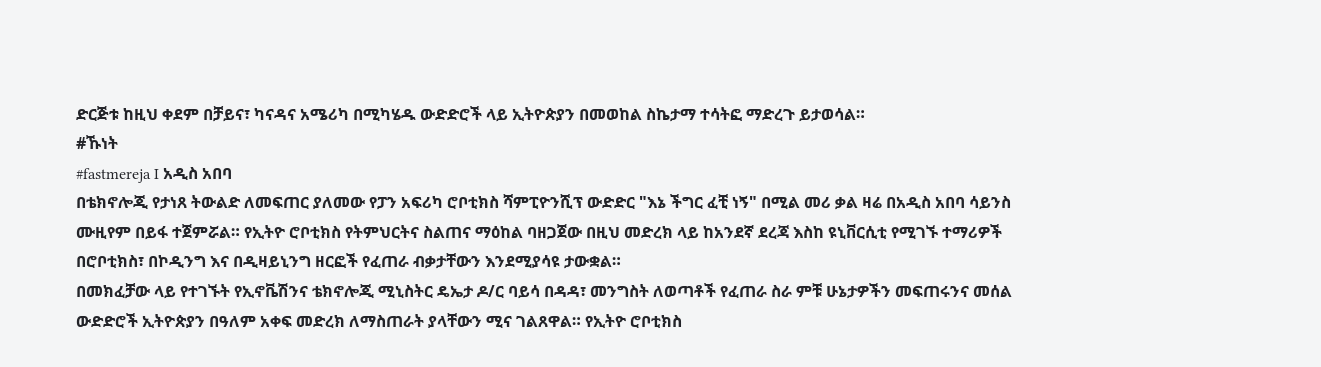ድርጅቱ ከዚህ ቀደም በቻይና፣ ካናዳና አሜሪካ በሚካሄዱ ውድድሮች ላይ ኢትዮጵያን በመወከል ስኬታማ ተሳትፎ ማድረጉ ይታወሳል።
#ኹነት
#fastmereja I አዲስ አበባ
በቴክኖሎጂ የታነጸ ትውልድ ለመፍጠር ያለመው የፓን አፍሪካ ሮቦቲክስ ሻምፒዮንሺፕ ውድድር "እኔ ችግር ፈቺ ነኝ" በሚል መሪ ቃል ዛሬ በአዲስ አበባ ሳይንስ ሙዚየም በይፋ ተጀምሯል። የኢትዮ ሮቦቲክስ የትምህርትና ስልጠና ማዕከል ባዘጋጀው በዚህ መድረክ ላይ ከአንደኛ ደረጃ እስከ ዩኒቨርሲቲ የሚገኙ ተማሪዎች በሮቦቲክስ፣ በኮዲንግ እና በዲዛይኒንግ ዘርፎች የፈጠራ ብቃታቸውን እንደሚያሳዩ ታውቋል።
በመክፈቻው ላይ የተገኙት የኢኖቬሽንና ቴክኖሎጂ ሚኒስትር ዴኤታ ዶ/ር ባይሳ በዳዳ፣ መንግስት ለወጣቶች የፈጠራ ስራ ምቹ ሁኔታዎችን መፍጠሩንና መሰል ውድድሮች ኢትዮጵያን በዓለም አቀፍ መድረክ ለማስጠራት ያላቸውን ሚና ገልጸዋል። የኢትዮ ሮቦቲክስ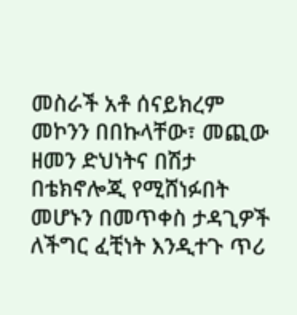መስራች አቶ ሰናይክረም መኮንን በበኩላቸው፣ መጪው ዘመን ድህነትና በሽታ በቴክኖሎጂ የሚሸነፉበት መሆኑን በመጥቀስ ታዳጊዎች ለችግር ፈቺነት እንዲተጉ ጥሪ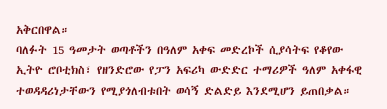አቅርበዋል።
ባለፉት 15 ዓመታት ወጣቶችን በዓለም አቀፍ መድረኮች ሲያሳትፍ የቆየው ኢትዮ ሮቦቲክስ፣ የዘንድሮው የፓን አፍሪካ ውድድር ተማሪዎች ዓለም አቀፋዊ ተወዳዳሪነታቸውን የሚያጎለብቱበት ወሳኝ ድልድይ እንደሚሆን ይጠበቃል።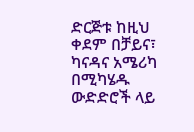ድርጅቱ ከዚህ ቀደም በቻይና፣ ካናዳና አሜሪካ በሚካሄዱ ውድድሮች ላይ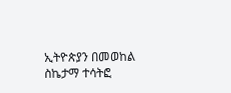ኢትዮጵያን በመወከል ስኬታማ ተሳትፎ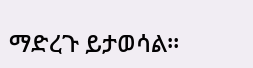ማድረጉ ይታወሳል።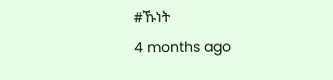#ኹነት
4 months ago